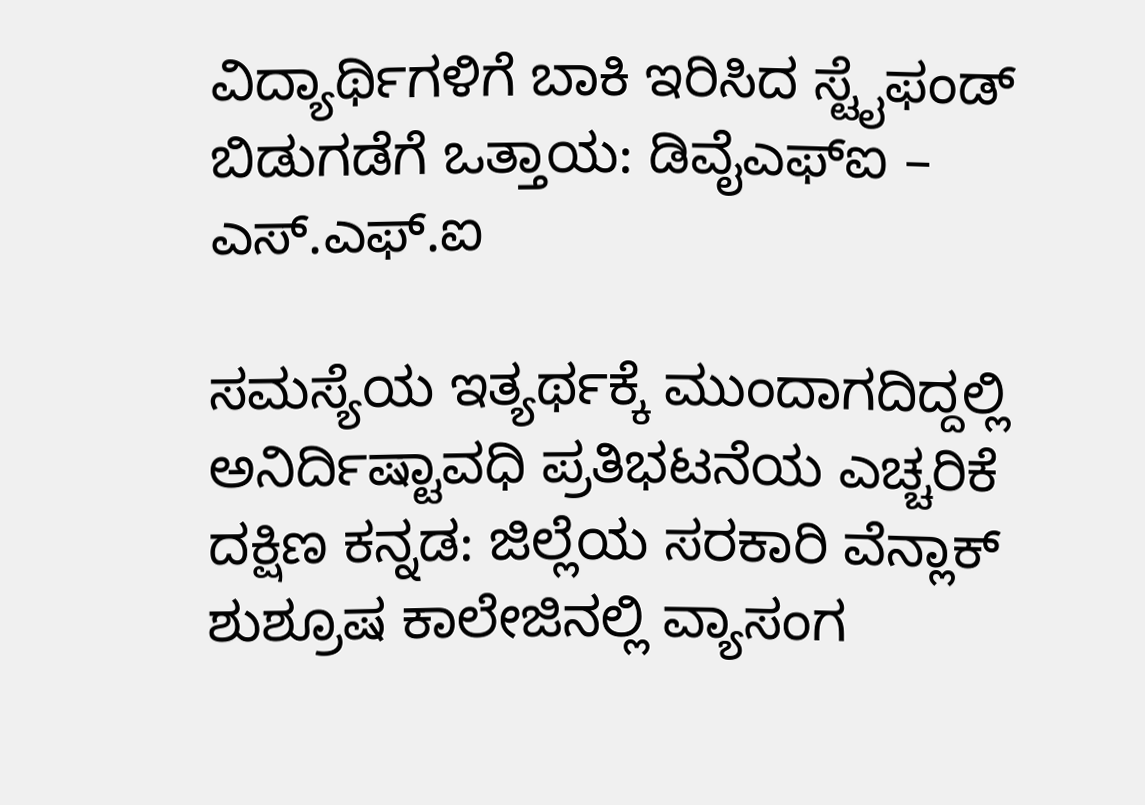ವಿದ್ಯಾರ್ಥಿಗಳಿಗೆ ಬಾಕಿ ಇರಿಸಿದ ಸ್ಟೈಫಂಡ್ ಬಿಡುಗಡೆಗೆ ಒತ್ತಾಯ: ಡಿವೈಎಫ್ಐ – ಎಸ್.ಎಫ್.ಐ

ಸಮಸ್ಯೆಯ ಇತ್ಯರ್ಥಕ್ಕೆ ಮುಂದಾಗದಿದ್ದಲ್ಲಿ ಅನಿರ್ದಿಷ್ಟಾವಧಿ ಪ್ರತಿಭಟನೆಯ ಎಚ್ಚರಿಕೆ
ದಕ್ಷಿಣ ಕನ್ನಡ: ಜಿಲ್ಲೆಯ ಸರಕಾರಿ ವೆನ್ಲಾಕ್ ಶುಶ್ರೂಷ ಕಾಲೇಜಿನಲ್ಲಿ ವ್ಯಾಸಂಗ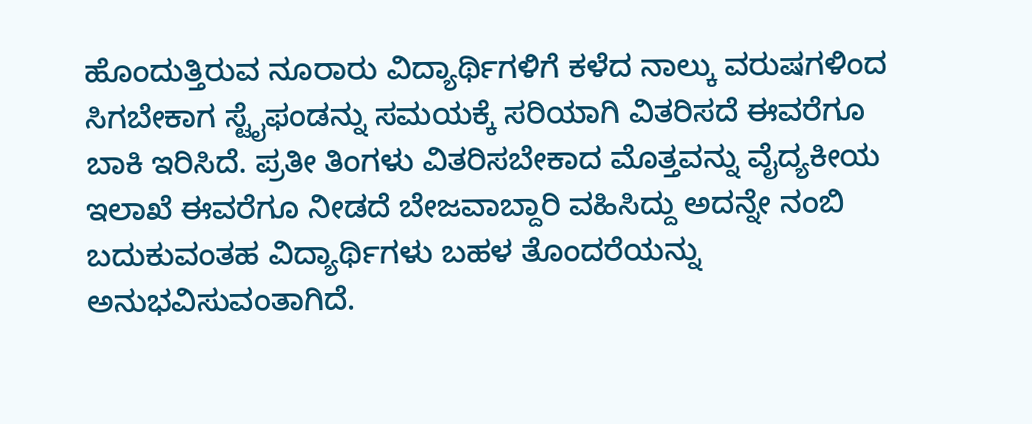ಹೊಂದುತ್ತಿರುವ ನೂರಾರು ವಿದ್ಯಾರ್ಥಿಗಳಿಗೆ ಕಳೆದ ನಾಲ್ಕು ವರುಷಗಳಿಂದ ಸಿಗಬೇಕಾಗ ಸ್ಟೈಫಂಡನ್ನು ಸಮಯಕ್ಕೆ ಸರಿಯಾಗಿ ವಿತರಿಸದೆ ಈವರೆಗೂ ಬಾಕಿ ಇರಿಸಿದೆ. ಪ್ರತೀ ತಿಂಗಳು ವಿತರಿಸಬೇಕಾದ ಮೊತ್ತವನ್ನು ವೈದ್ಯಕೀಯ ಇಲಾಖೆ ಈವರೆಗೂ ನೀಡದೆ ಬೇಜವಾಬ್ದಾರಿ ವಹಿಸಿದ್ದು ಅದನ್ನೇ ನಂಬಿ ಬದುಕುವಂತಹ ವಿದ್ಯಾರ್ಥಿಗಳು ಬಹಳ ತೊಂದರೆಯನ್ನು ಅನುಭವಿಸುವಂತಾಗಿದೆ.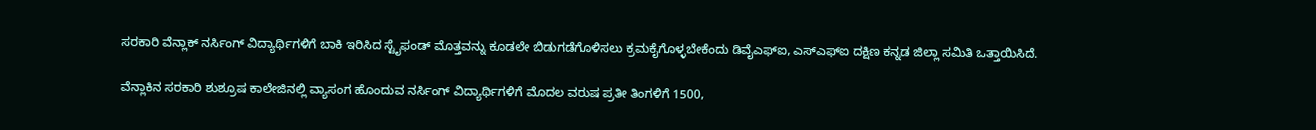ಸರಕಾರಿ ವೆನ್ಲಾಕ್ ನರ್ಸಿಂಗ್ ವಿದ್ಯಾರ್ಥಿಗಳಿಗೆ ಬಾಕಿ ಇರಿಸಿದ ಸ್ಟೈಫಂಡ್ ಮೊತ್ತವನ್ನು ಕೂಡಲೇ ಬಿಡುಗಡೆಗೊಳಿಸಲು ಕ್ರಮಕೈಗೊಳ್ಳಬೇಕೆಂದು ಡಿವೈಎಫ್ಐ, ಎಸ್ಎಫ್ಐ ದಕ್ಷಿಣ ಕನ್ನಡ ಜಿಲ್ಲಾ ಸಮಿತಿ ಒತ್ತಾಯಿಸಿದೆ.

ವೆನ್ಲಾಕಿನ ಸರಕಾರಿ ಶುಶ್ರೂಷ ಕಾಲೇಜಿನಲ್ಲಿ ವ್ಯಾಸಂಗ ಹೊಂದುವ ನರ್ಸಿಂಗ್ ವಿದ್ಯಾರ್ಥಿಗಳಿಗೆ ಮೊದಲ ವರುಷ ಪ್ರತೀ ತಿಂಗಳಿಗೆ 1500,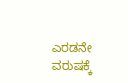ಎರಡನೇ ವರುಷಕ್ಕೆ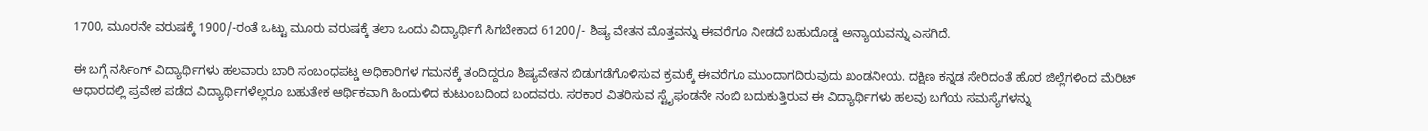1700, ಮೂರನೇ ವರುಷಕ್ಕೆ 1900/-ರಂತೆ ಒಟ್ಟು ಮೂರು ವರುಷಕ್ಕೆ ತಲಾ ಒಂದು ವಿದ್ಯಾರ್ಥಿಗೆ ಸಿಗಬೇಕಾದ 61200/- ಶಿಷ್ಯ ವೇತನ ಮೊತ್ತವನ್ನು ಈವರೆಗೂ ನೀಡದೆ ಬಹುದೊಡ್ಡ ಅನ್ಯಾಯವನ್ನು ಎಸಗಿದೆ.

ಈ ಬಗ್ಗೆ ನರ್ಸಿಂಗ್ ವಿದ್ಯಾರ್ಥಿಗಳು ಹಲವಾರು ಬಾರಿ ಸಂಬಂಧಪಟ್ಡ ಅಧಿಕಾರಿಗಳ ಗಮನಕ್ಕೆ ತಂದಿದ್ದರೂ ಶಿಷ್ಯವೇತನ ಬಿಡುಗಡೆಗೊಳಿಸುವ ಕ್ರಮಕ್ಕೆ ಈವರೆಗೂ ಮುಂದಾಗದಿರುವುದು ಖಂಡನೀಯ. ದಕ್ಷಿಣ ಕನ್ನಡ ಸೇರಿದಂತೆ ಹೊರ ಜಿಲ್ಲೆಗಳಿಂದ ಮೆರಿಟ್ ಆಧಾರದಲ್ಲಿ ಪ್ರವೇಶ ಪಡೆದ ವಿದ್ಯಾರ್ಥಿಗಳೆಲ್ಲರೂ ಬಹುತೇಕ ಆರ್ಥಿಕವಾಗಿ ಹಿಂದುಳಿದ ಕುಟುಂಬದಿಂದ ಬಂದವರು. ಸರಕಾರ ವಿತರಿಸುವ ಸ್ಟೈಫಂಡನೇ ನಂಬಿ ಬದುಕುತ್ತಿರುವ ಈ ವಿದ್ಯಾರ್ಥಿಗಳು ಹಲವು ಬಗೆಯ ಸಮಸ್ಯೆಗಳನ್ನು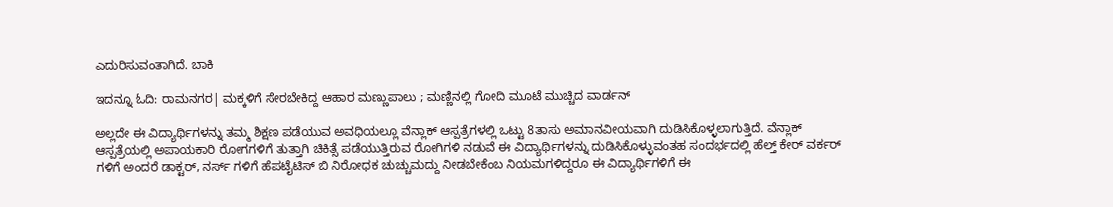ಎದುರಿಸುವಂತಾಗಿದೆ. ಬಾಕಿ

ಇದನ್ನೂ ಓದಿ: ರಾಮನಗರ| ಮಕ್ಕಳಿಗೆ ಸೇರಬೇಕಿದ್ದ ಆಹಾರ ಮಣ್ಣುಪಾಲು ; ಮಣ್ಣಿನಲ್ಲಿ ಗೋದಿ ಮೂಟೆ ಮುಚ್ಚಿದ ವಾರ್ಡನ್‌

ಅಲ್ಲದೇ ಈ ವಿದ್ಯಾರ್ಥಿಗಳನ್ನು ತಮ್ಮ ಶಿಕ್ಷಣ ಪಡೆಯುವ ಅವಧಿಯಲ್ಲೂ ವೆನ್ಲಾಕ್ ಆಸ್ಪತ್ರೆಗಳಲ್ಲಿ ಒಟ್ಟು 8ತಾಸು ಅಮಾನವೀಯವಾಗಿ ದುಡಿಸಿಕೊಳ್ಳಲಾಗುತ್ತಿದೆ. ವೆನ್ಲಾಕ್ ಆಸ್ಪತ್ರೆಯಲ್ಲಿ ಅಪಾಯಕಾರಿ ರೋಗಗಳಿಗೆ ತುತ್ತಾಗಿ ಚಿಕಿತ್ಸೆ ಪಡೆಯುತ್ತಿರುವ ರೋಗಿಗಳಿ ನಡುವೆ ಈ ವಿದ್ಯಾರ್ಥಿಗಳನ್ನು ದುಡಿಸಿಕೊಳ್ಳುವಂತಹ ಸಂದರ್ಭದಲ್ಲಿ ಹೆಲ್ತ್ ಕೇರ್ ವರ್ಕರ್ ಗಳಿಗೆ ಅಂದರೆ ಡಾಕ್ಟರ್, ನರ್ಸ್ ಗಳಿಗೆ ಹೆಪಟೈಟಿಸ್ ಬಿ ನಿರೋಧಕ ಚುಚ್ಚುಮದ್ದು ನೀಡಬೇಕೆಂಬ ನಿಯಮಗಳಿದ್ದರೂ ಈ ವಿದ್ಯಾರ್ಥಿಗಳಿಗೆ ಈ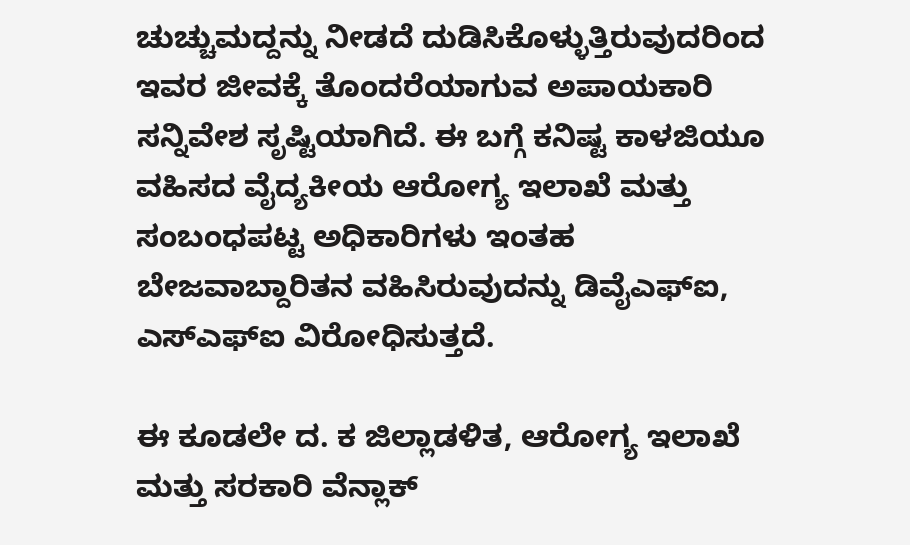ಚುಚ್ಚುಮದ್ದನ್ನು ನೀಡದೆ ದುಡಿಸಿಕೊಳ್ಳುತ್ತಿರುವುದರಿಂದ ಇವರ ಜೀವಕ್ಕೆ ತೊಂದರೆಯಾಗುವ ಅಪಾಯಕಾರಿ ಸನ್ನಿವೇಶ ಸೃಷ್ಟಿಯಾಗಿದೆ. ಈ ಬಗ್ಗೆ ಕನಿಷ್ಟ ಕಾಳಜಿಯೂ ವಹಿಸದ ವೈದ್ಯಕೀಯ ಆರೋಗ್ಯ ಇಲಾಖೆ ಮತ್ತು ಸಂಬಂಧಪಟ್ಟ ಅಧಿಕಾರಿಗಳು ಇಂತಹ ಬೇಜವಾಬ್ದಾರಿತನ ವಹಿಸಿರುವುದನ್ನು ಡಿವೈಎಫ್ಐ, ಎಸ್ಎಫ್ಐ ವಿರೋಧಿಸುತ್ತದೆ.

ಈ ಕೂಡಲೇ ದ. ಕ ಜಿಲ್ಲಾಡಳಿತ, ಆರೋಗ್ಯ ಇಲಾಖೆ ಮತ್ತು ಸರಕಾರಿ ವೆನ್ಲಾಕ್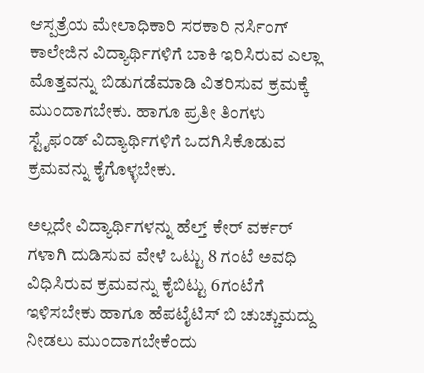ಆಸ್ಪತ್ರೆಯ ಮೇಲಾಧಿಕಾರಿ ಸರಕಾರಿ ನರ್ಸಿಂಗ್ ಕಾಲೇಜಿನ ವಿದ್ಯಾರ್ಥಿಗಳಿಗೆ ಬಾಕಿ ಇರಿಸಿರುವ ಎಲ್ಲಾ ಮೊತ್ತವನ್ನು ಬಿಡುಗಡೆಮಾಡಿ ವಿತರಿಸುವ ಕ್ರಮಕ್ಕೆ ಮುಂದಾಗಬೇಕು. ಹಾಗೂ ಪ್ರತೀ ತಿಂಗಳು ಸ್ಟೈಫಂಡ್ ವಿದ್ಯಾರ್ಥಿಗಳಿಗೆ ಒದಗಿಸಿಕೊಡುವ ಕ್ರಮವನ್ನು ಕೈಗೊಳ್ಳಬೇಕು.

ಅಲ್ಲದೇ ವಿದ್ಯಾರ್ಥಿಗಳನ್ನು ಹೆಲ್ತ್ ಕೇರ್ ವರ್ಕರ್ ಗಳಾಗಿ ದುಡಿಸುವ ವೇಳೆ ಒಟ್ಟು 8 ಗಂಟೆ ಅವಧಿ ವಿಧಿಸಿರುವ ಕ್ರಮವನ್ನು ಕೈಬಿಟ್ಟು 6ಗಂಟೆಗೆ ಇಳಿಸಬೇಕು ಹಾಗೂ ಹೆಪಟೈಟಿಸ್ ಬಿ ಚುಚ್ಚುಮದ್ದು ನೀಡಲು ಮುಂದಾಗಬೇಕೆಂದು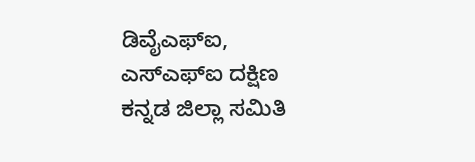ಡಿವೈಎಫ್ಐ, ಎಸ್ಎಫ್ಐ ದಕ್ಷಿಣ ಕನ್ನಡ ಜಿಲ್ಲಾ ಸಮಿತಿ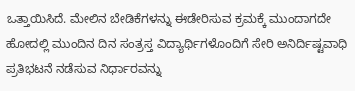ಒತ್ತಾಯಿಸಿದೆ. ಮೇಲಿನ ಬೇಡಿಕೆಗಳನ್ನು ಈಡೇರಿಸುವ ಕ್ರಮಕ್ಕೆ ಮುಂದಾಗದೇ ಹೋದಲ್ಲಿ ಮುಂದಿನ ದಿನ ಸಂತ್ರಸ್ತ ವಿದ್ಯಾರ್ಥಿಗಳೊಂದಿಗೆ ಸೇರಿ ಅನಿರ್ದಿಷ್ಟವಾಧಿ ಪ್ರತಿಭಟನೆ ನಡೆಸುವ ನಿರ್ಧಾರವನ್ನು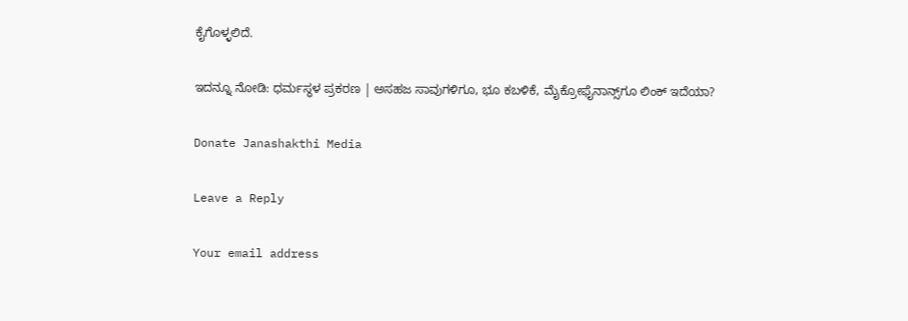ಕೈಗೊಳ್ಳಲಿದೆ.

ಇದನ್ನೂ ನೋಡಿ: ಧರ್ಮಸ್ಥಳ ಪ್ರಕರಣ | ಅಸಹಜ ಸಾವುಗಳಿಗೂ, ಭೂ ಕಬಳಿಕೆ, ಮೈಕ್ರೋಫೈನಾನ್ಸ್‌ಗೂ ಲಿಂಕ್‌ ಇದೆಯಾ?

Donate Janashakthi Media

Leave a Reply

Your email address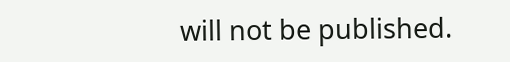will not be published.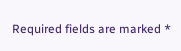Required fields are marked *